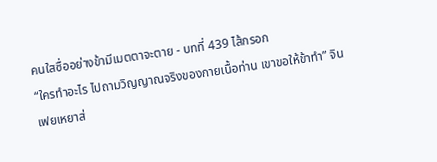คนใสซื่ออย่างข้ามีเมตตาจะตาย - บทที่ 439 ไส้กรอก
“ใครทำอะไร ไปถามวิญญาณจริงของกายเนื้อท่าน เขาขอให้ข้าทำ” จินเฟยเหยาส่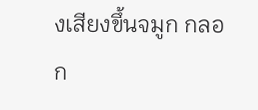งเสียงขึ้นจมูก กลอก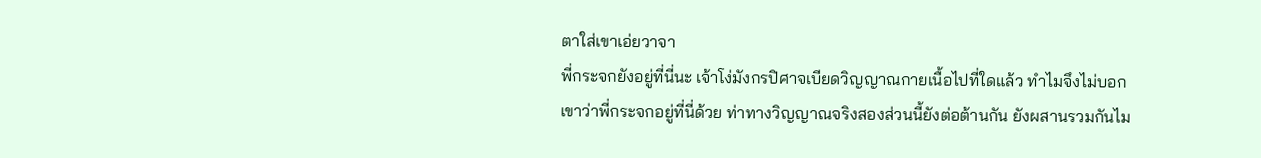ตาใส่เขาเอ่ยวาจา
พี่กระจกยังอยู่ที่นี่นะ เจ้าโง่มังกรปิศาจเบียดวิญญาณกายเนื้อไปที่ใดแล้ว ทำไมจึงไม่บอกเขาว่าพี่กระจกอยู่ที่นี่ด้วย ท่าทางวิญญาณจริงสองส่วนนี้ยังต่อต้านกัน ยังผสานรวมกันไม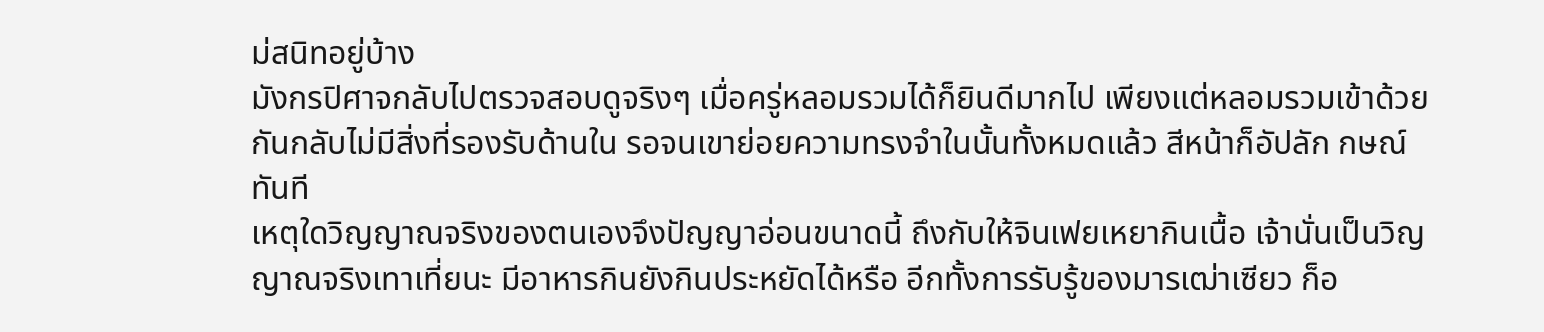ม่สนิทอยู่บ้าง
มังกรปิศาจกลับไปตรวจสอบดูจริงๆ เมื่อครู่หลอมรวมได้ก็ยินดีมากไป เพียงแต่หลอมรวมเข้าด้วยกันกลับไม่มีสิ่งที่รองรับด้านใน รอจนเขาย่อยความทรงจำในนั้นทั้งหมดแล้ว สีหน้าก็อัปลัก กษณ์ทันที
เหตุใดวิญญาณจริงของตนเองจึงปัญญาอ่อนขนาดนี้ ถึงกับให้จินเฟยเหยากินเนื้อ เจ้านั่นเป็นวิญญาณจริงเทาเที่ยนะ มีอาหารกินยังกินประหยัดได้หรือ อีกทั้งการรับรู้ของมารเฒ่าเซียว ก็อ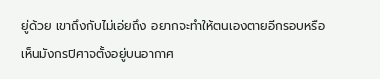ยู่ด้วย เขาถึงกับไม่เอ่ยถึง อยากจะทำให้ตนเองตายอีกรอบหรือ
เห็นมังกรปิศาจตั้งอยู่บนอากาศ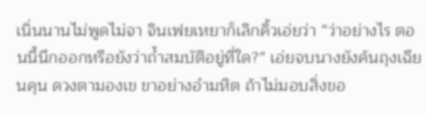เนิ่นนานไม่พูดไม่จา จินเฟยเหยาก็เลิกคิ้วเอ่ยว่า “ว่าอย่างไร ตอนนี้นึกออกหรือยังว่าถ้ำสมบัติอยู่ที่ใด?” เอ่ยจบนางยังค้นถุงเฉียนคุน ดวงตามองเข ขาอย่างอำมหิต ถ้าไม่มอบสิ่งขอ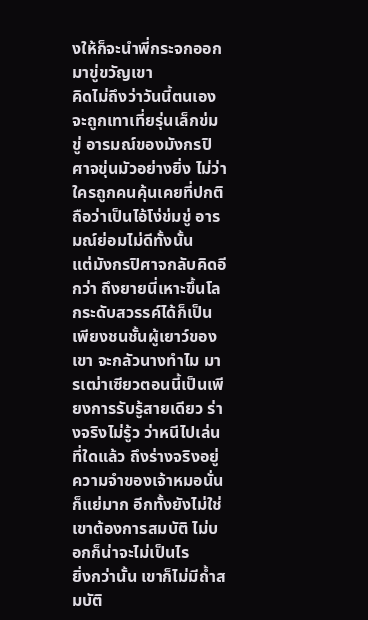งให้ก็จะนำพี่กระจกออกมาขู่ขวัญเขา
คิดไม่ถึงว่าวันนี้ตนเองจะถูกเทาเที่ยรุ่นเล็กข่มขู่ อารมณ์ของมังกรปิศาจขุ่นมัวอย่างยิ่ง ไม่ว่าใครถูกคนคุ้นเคยที่ปกติถือว่าเป็นไอ้โง่ข่มขู่ อารมณ์ย่อมไม่ดีทั้งนั้น
แต่มังกรปิศาจกลับคิดอีกว่า ถึงยายนี่เหาะขึ้นโลกระดับสวรรค์ได้ก็เป็นเพียงชนชั้นผู้เยาว์ของเขา จะกลัวนางทำไม มารเฒ่าเซียวตอนนี้เป็นเพียงการรับรู้สายเดียว ร่างจริงไม่รู้ว ว่าหนีไปเล่นที่ใดแล้ว ถึงร่างจริงอยู่ ความจำของเจ้าหมอนั่นก็แย่มาก อีกทั้งยังไม่ใช่เขาต้องการสมบัติ ไม่บอกก็น่าจะไม่เป็นไร
ยิ่งกว่านั้น เขาก็ไม่มีถ้ำสมบัติ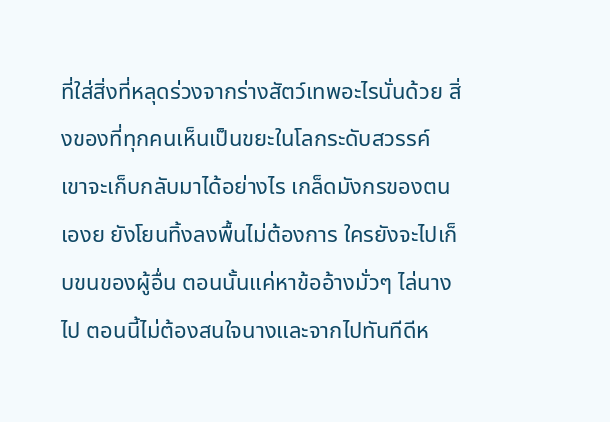ที่ใส่สิ่งที่หลุดร่วงจากร่างสัตว์เทพอะไรนั่นด้วย สิ่งของที่ทุกคนเห็นเป็นขยะในโลกระดับสวรรค์ เขาจะเก็บกลับมาได้อย่างไร เกล็ดมังกรของตนเองย ยังโยนทิ้งลงพื้นไม่ต้องการ ใครยังจะไปเก็บขนของผู้อื่น ตอนนั้นแค่หาข้ออ้างมั่วๆ ไล่นางไป ตอนนี้ไม่ต้องสนใจนางและจากไปทันทีดีห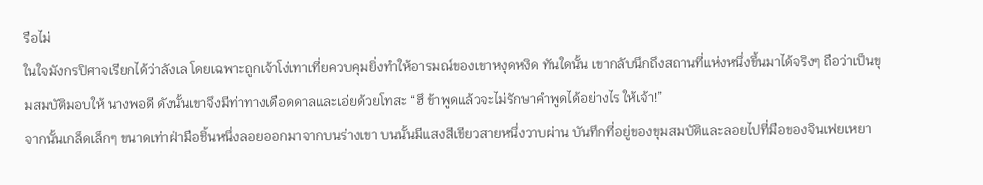รือไม่
ในใจมังกรปิศาจเรียกได้ว่าลังเล โดยเฉพาะถูกเจ้าโง่เทาเที่ยควบคุมยิ่งทำให้อารมณ์ของเขาหงุดหงิด ทันใดนั้น เขากลับนึกถึงสถานที่แห่งหนึ่งขึ้นมาได้จริงๆ ถือว่าเป็นขุมสมบัติมอบให้ นางพอดี ดังนั้นเขาจึงมีท่าทางเดือดดาลและเอ่ยด้วยโทสะ “ฮึ ข้าพูดแล้วจะไม่รักษาคำพูดได้อย่างไร ให้เจ้า!”
จากนั้นเกล็ดเล็กๆ ขนาดเท่าฝ่ามือชิ้นหนึ่งลอยออกมาจากบนร่างเขา บนนั้นมีแสงสีเขียวสายหนึ่งวาบผ่าน บันทึกที่อยู่ของขุมสมบัติและลอยไปที่มือของจินเฟยเหยา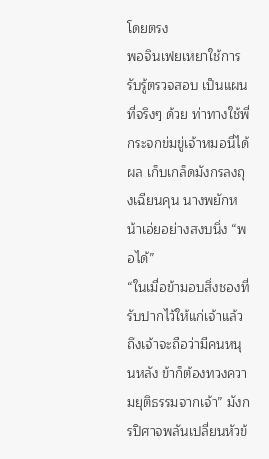โดยตรง
พอจินเฟยเหยาใช้การรับรู้ตรวจสอบ เป็นแผนที่จริงๆ ด้วย ท่าทางใช้พี่กระจกข่มขู่เจ้าหมอนี่ได้ผล เก็บเกล็ดมังกรลงถุงเฉียนคุน นางพยักหน้าเอ่ยอย่างสงบนิ่ง “พอได้”
“ในเมื่อข้ามอบสิ่งชองที่รับปากไว้ให้แก่เจ้าแล้ว ถึงเจ้าจะถือว่ามีคนหนุนหลัง ข้าก็ต้องทวงความยุติธรรมจากเจ้า” มังกรปิศาจพลันเปลี่ยนหัวข้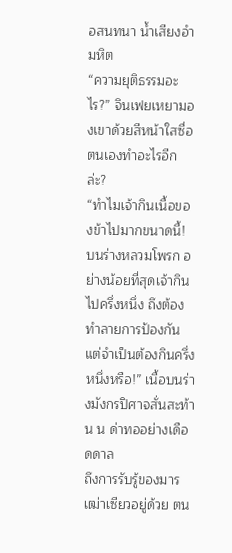อสนทนา น้ำเสียงอำมหิต
“ความยุติธรรมอะไร?” จินเฟยเหยามองเขาด้วยสีหน้าใสซื่อ ตนเองทำอะไรอีกล่ะ?
“ทำไมเจ้ากินเนื้อของข้าไปมากขนาดนี้! บนร่างหลวมโพรก อย่างน้อยที่สุดเจ้ากินไปครึ่งหนึ่ง ถึงต้องทำลายการป้องกัน แต่จำเป็นต้องกินครึ่งหนึ่งหรือ!” เนื้อบนร่างมังกรปิศาจสั่นสะท้าน น ด่าทออย่างเดือดดาล
ถึงการรับรู้ของมารเฒ่าเซียวอยู่ด้วย ตน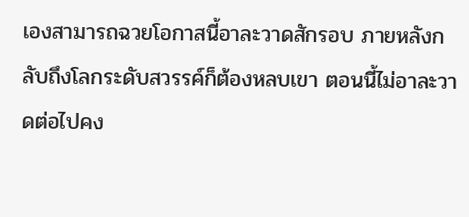เองสามารถฉวยโอกาสนี้อาละวาดสักรอบ ภายหลังกลับถึงโลกระดับสวรรค์ก็ต้องหลบเขา ตอนนี้ไม่อาละวาดต่อไปคง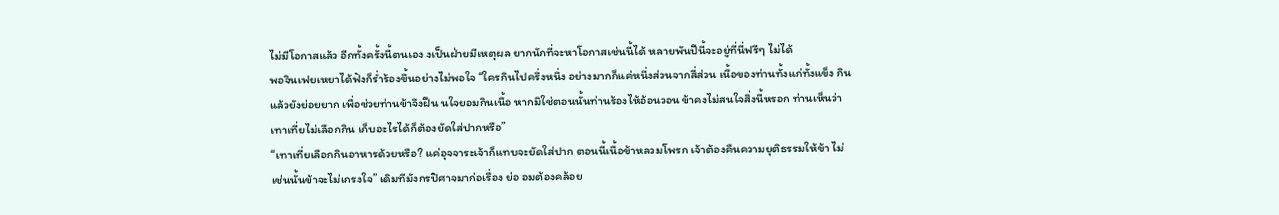ไม่มีโอกาสแล้ว อีกทั้งครั้งนี้ตนเอง งเป็นฝ่ายมีเหตุผล ยากนักที่จะหาโอกาสเช่นนี้ได้ หลายพันปีนี้จะอยู่ที่นี่ฟรีๆ ไม่ได้
พอจินเฟยเหยาได้ฟังก็ร่ำร้องขึ้นอย่างไม่พอใจ “ใครกินไปครึ่งหนึ่ง อย่างมากก็แค่หนึ่งส่วนจากสี่ส่วน เนื้อของท่านทั้งแก่ทั้งแข็ง กินแล้วยังย่อยยาก เพื่อช่วยท่านข้าจึงฝืน นใจยอมกินเนื้อ หากมิใช่ตอนนั้นท่านร้องไห้อ้อนวอน ข้าคงไม่สนใจสิ่งนี้หรอก ท่านเห็นว่าเทาเที่ยไม่เลือกกิน เก็บอะไรได้ก็ต้องยัดใส่ปากหรือ”
“เทาเที่ยเลือกกินอาหารด้วยหรือ? แค่อุจจาระเจ้าก็แทบจะยัดใส่ปาก ตอนนี้เนื้อข้าหลวมโพรก เจ้าต้องคืนความยุติธรรมให้ข้า ไม่เช่นนั้นข้าจะไม่เกรงใจ” เดิมทีมังกรปิศาจมาก่อเรื่อง ย่อ อมต้องคล้อย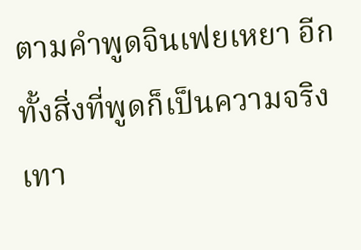ตามคำพูดจินเฟยเหยา อีกทั้งสิ่งที่พูดก็เป็นความจริง เทา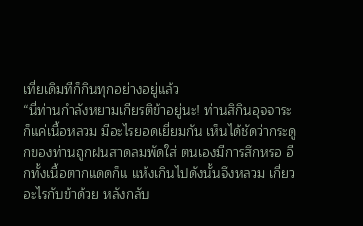เที่ยเดิมทีก็กินทุกอย่างอยู่แล้ว
“นี่ท่านกำลังหยามเกียรติข้าอยู่นะ! ท่านสิกินอุจจาระ ก็แค่เนื้อหลวม มีอะไรยอดเยี่ยมกัน เห็นได้ชัดว่ากระดูกของท่านถูกฝนสาดลมพัดใส่ ตนเองมีการสึกหรอ อีกทั้งเนื้อตากแดดก็แ แห้งเกินไปดังนั้นจึงหลวม เกี่ยวอะไรกับข้าด้วย หลังกลับ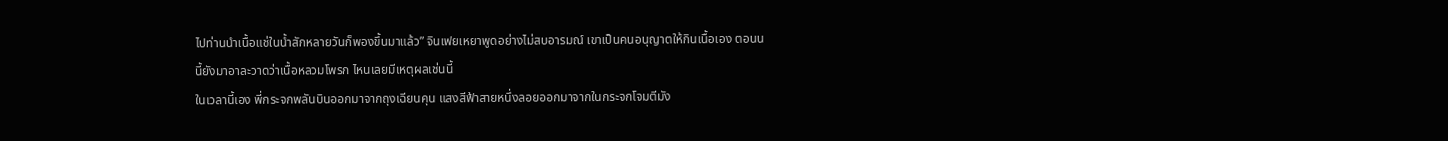ไปท่านนำเนื้อแช่ในน้ำสักหลายวันก็พองขึ้นมาแล้ว” จินเฟยเหยาพูดอย่างไม่สบอารมณ์ เขาเป็นคนอนุญาตให้กินเนื้อเอง ตอนน นี้ยังมาอาละวาดว่าเนื้อหลวมโพรก ไหนเลยมีเหตุผลเช่นนี้
ในเวลานี้เอง พี่กระจกพลันบินออกมาจากถุงเฉียนคุน แสงสีฟ้าสายหนึ่งลอยออกมาจากในกระจกโจมตีมัง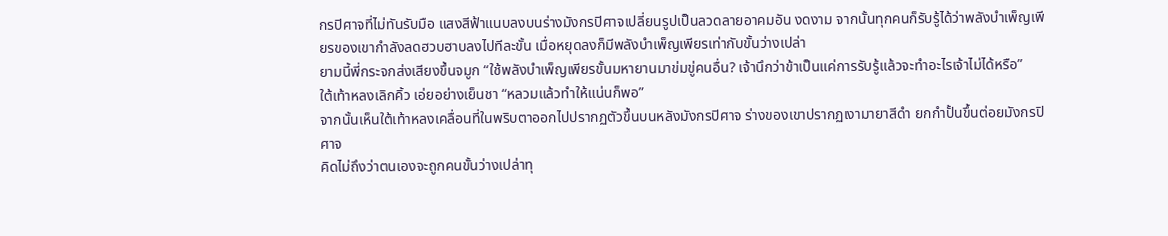กรปิศาจที่ไม่ทันรับมือ แสงสีฟ้าแนบลงบนร่างมังกรปิศาจเปลี่ยนรูปเป็นลวดลายอาคมอัน งดงาม จากนั้นทุกคนก็รับรู้ได้ว่าพลังบำเพ็ญเพียรของเขากำลังลดฮวบฮาบลงไปทีละขั้น เมื่อหยุดลงก็มีพลังบำเพ็ญเพียรเท่ากับขั้นว่างเปล่า
ยามนี้พี่กระจกส่งเสียงขึ้นจมูก “ใช้พลังบำเพ็ญเพียรขั้นมหายานมาข่มขู่คนอื่น? เจ้านึกว่าข้าเป็นแค่การรับรู้แล้วจะทำอะไรเจ้าไม่ได้หรือ”
ใต้เท้าหลงเลิกคิ้ว เอ่ยอย่างเย็นชา “หลวมแล้วทำให้แน่นก็พอ”
จากนั้นเห็นใต้เท้าหลงเคลื่อนที่ในพริบตาออกไปปรากฏตัวขึ้นบนหลังมังกรปิศาจ ร่างของเขาปรากฏเงามายาสีดำ ยกกำปั้นขึ้นต่อยมังกรปิศาจ
คิดไม่ถึงว่าตนเองจะถูกคนขั้นว่างเปล่าทุ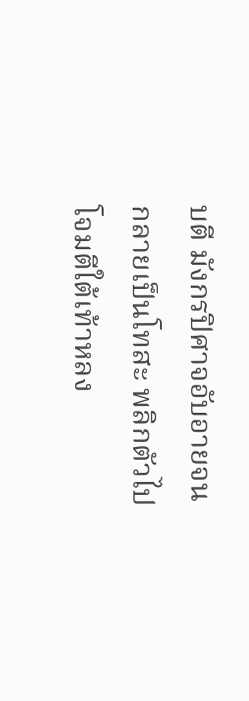บตี มังกรปิศาจอับอายจนกลายเป็นโทสะ พลิกตัวไปโจมตีใต้เท้าหลง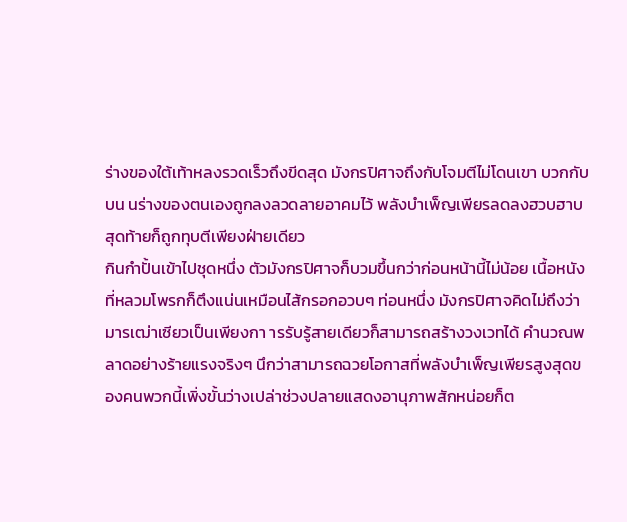ร่างของใต้เท้าหลงรวดเร็วถึงขีดสุด มังกรปิศาจถึงกับโจมตีไม่โดนเขา บวกกับบน นร่างของตนเองถูกลงลวดลายอาคมไว้ พลังบำเพ็ญเพียรลดลงฮวบฮาบ สุดท้ายก็ถูกทุบตีเพียงฝ่ายเดียว
กินกำปั้นเข้าไปชุดหนึ่ง ตัวมังกรปิศาจก็บวมขึ้นกว่าก่อนหน้านี้ไม่น้อย เนื้อหนังที่หลวมโพรกก็ตึงแน่นเหมือนไส้กรอกอวบๆ ท่อนหนึ่ง มังกรปิศาจคิดไม่ถึงว่ามารเฒ่าเซียวเป็นเพียงกา ารรับรู้สายเดียวก็สามารถสร้างวงเวทได้ คำนวณพลาดอย่างร้ายแรงจริงๆ นึกว่าสามารถฉวยโอกาสที่พลังบำเพ็ญเพียรสูงสุดของคนพวกนี้เพิ่งขั้นว่างเปล่าช่วงปลายแสดงอานุภาพสักหน่อยก็ต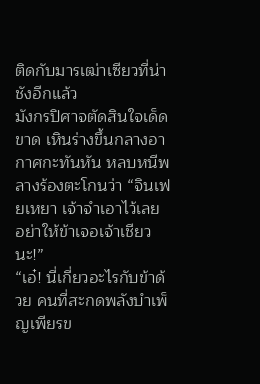ติดกับมารเฒ่าเซียวที่น่าชังอีกแล้ว
มังกรปิศาจตัดสินใจเด็ดขาด เหินร่างขึ้นกลางอากาศกะทันหัน หลบหนีพลางร้องตะโกนว่า “จินเฟยเหยา เจ้าจำเอาไว้เลย อย่าให้ข้าเจอเจ้าเชียวนะ!”
“เอ๋! นี่เกี่ยวอะไรกับข้าด้วย คนที่สะกดพลังบำเพ็ญเพียรข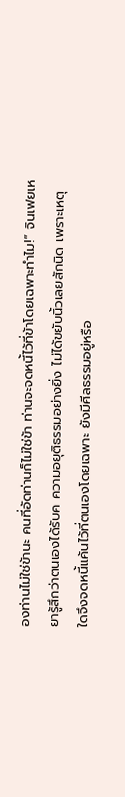องท่านไม่ใช่ข้านะ คนที่อัดท่านก็ไม่ใช่ข้า ท่านจะจดหนี้ไว้ที่ข้าโดยเฉพาะทำไม!” จินเฟยเหยารู้สึกว่าตนเองได้รับค ความอยุติธรรมอย่างยิ่ง ไม่ได้ขยับนิ้วเลยสักนิด เพราะเหตุใดจึงจดหนี้แค้นไว้ที่ตนเองโดยเฉพาะ ยังมีศีลธรรมอยู่หรือ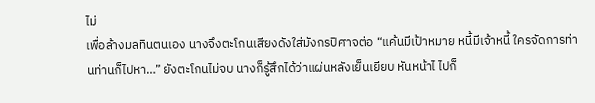ไม่
เพื่อล้างมลทินตนเอง นางจึงตะโกนเสียงดังใส่มังกรปิศาจต่อ “แค้นมีเป้าหมาย หนี้มีเจ้าหนี้ ใครจัดการท่านท่านก็ไปหา…” ยังตะโกนไม่จบ นางก็รู้สึกได้ว่าแผ่นหลังเย็นเยียบ หันหน้าไ ไปก็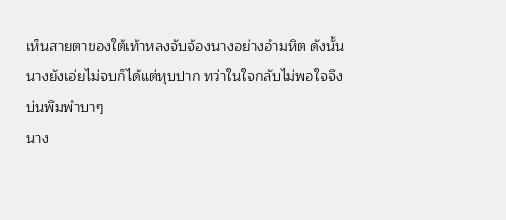เห็นสายตาของใต้เท้าหลงจับจ้องนางอย่างอำมหิต ดังนั้นนางยังเอ่ยไม่จบก็ได้แต่หุบปาก ทว่าในใจกลับไม่พอใจจึงบ่นพึมพำบาๆ
นาง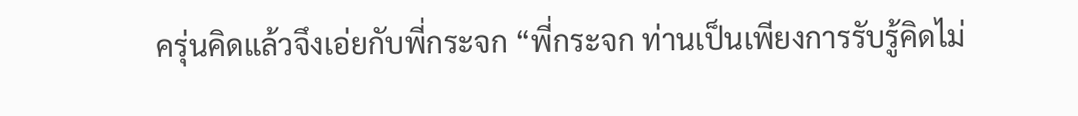ครุ่นคิดแล้วจึงเอ่ยกับพี่กระจก “พี่กระจก ท่านเป็นเพียงการรับรู้คิดไม่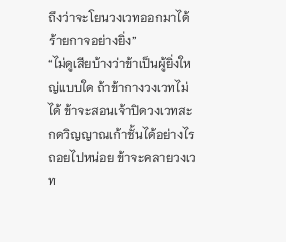ถึงว่าจะโยนวงเวทออกมาได้ ร้ายกาจอย่างยิ่ง”
“ไม่ดูเสียบ้างว่าข้าเป็นผู้ยิ่งใหญ่แบบใด ถ้าข้ากางวงเวทไม่ได้ ข้าจะสอนเจ้าปิดวงเวทสะกดวิญญาณเก้าชั้นได้อย่างไร ถอยไปหน่อย ข้าจะคลายวงเวท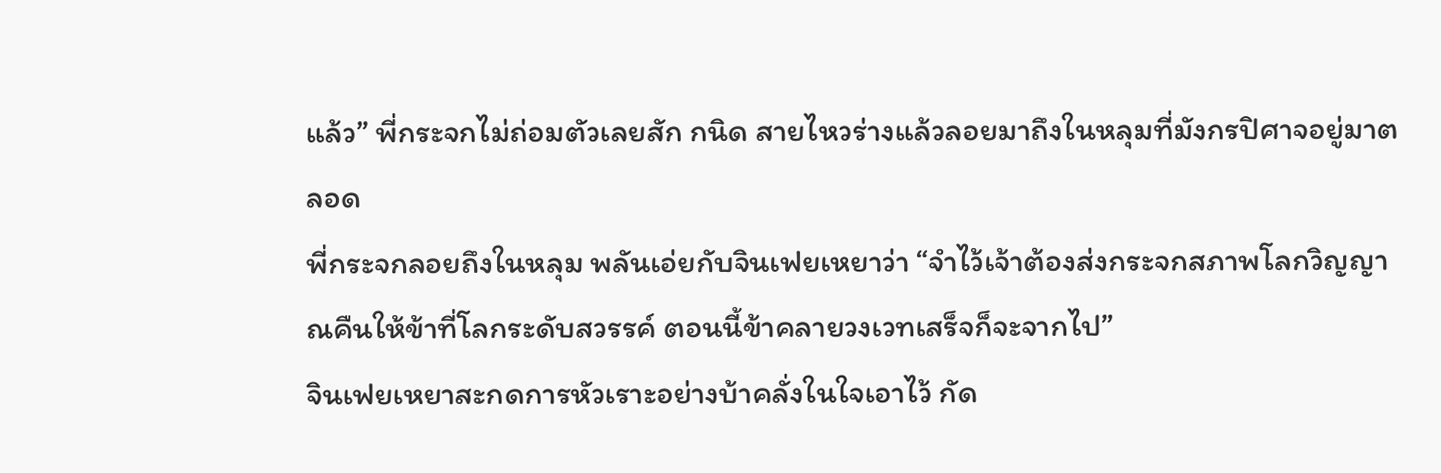แล้ว” พี่กระจกไม่ถ่อมตัวเลยสัก กนิด สายไหวร่างแล้วลอยมาถึงในหลุมที่มังกรปิศาจอยู่มาตลอด
พี่กระจกลอยถึงในหลุม พลันเอ่ยกับจินเฟยเหยาว่า “จำไว้เจ้าต้องส่งกระจกสภาพโลกวิญญาณคืนให้ข้าที่โลกระดับสวรรค์ ตอนนี้ข้าคลายวงเวทเสร็จก็จะจากไป”
จินเฟยเหยาสะกดการหัวเราะอย่างบ้าคลั่งในใจเอาไว้ กัด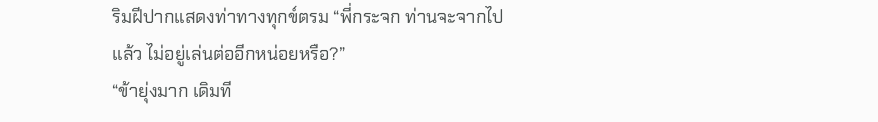ริมฝีปากแสดงท่าทางทุกข์ตรม “พี่กระจก ท่านจะจากไปแล้ว ไม่อยู่เล่นต่ออีกหน่อยหรือ?”
“ข้ายุ่งมาก เดิมที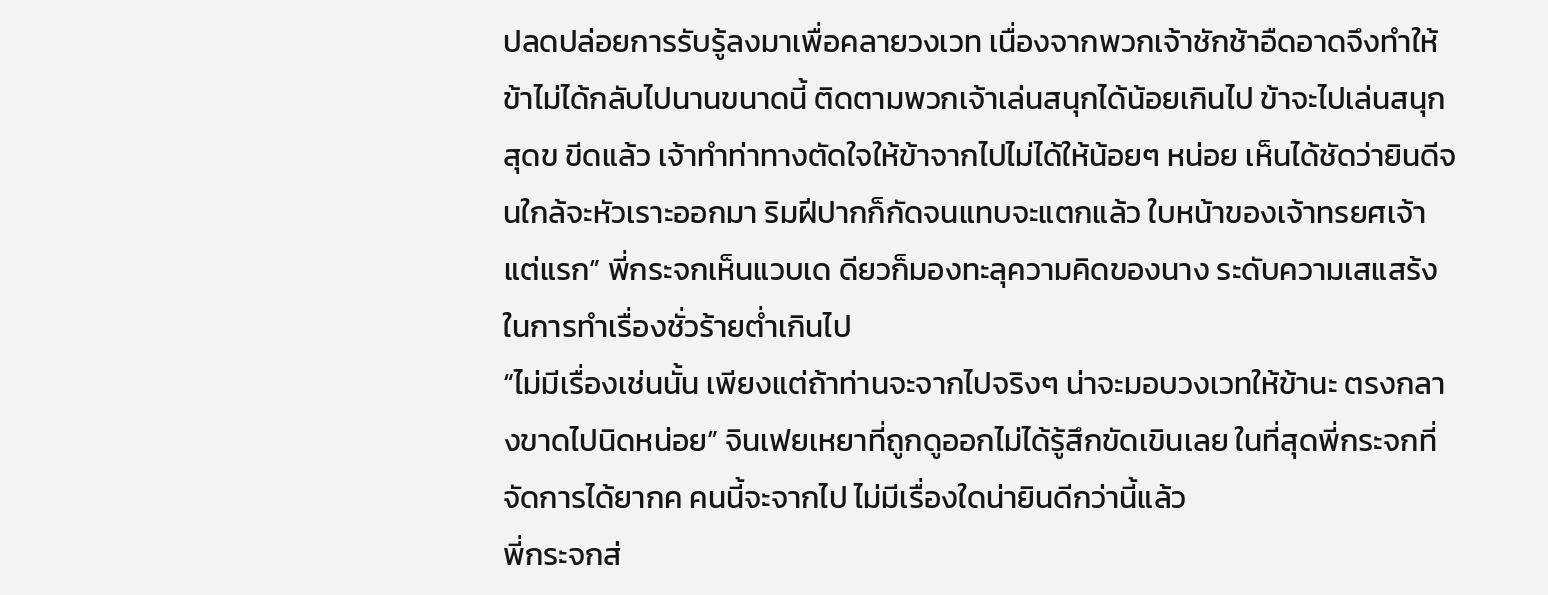ปลดปล่อยการรับรู้ลงมาเพื่อคลายวงเวท เนื่องจากพวกเจ้าชักช้าอืดอาดจึงทำให้ข้าไม่ได้กลับไปนานขนาดนี้ ติดตามพวกเจ้าเล่นสนุกได้น้อยเกินไป ข้าจะไปเล่นสนุกสุดข ขีดแล้ว เจ้าทำท่าทางตัดใจให้ข้าจากไปไม่ได้ให้น้อยๆ หน่อย เห็นได้ชัดว่ายินดีจนใกล้จะหัวเราะออกมา ริมฝีปากก็กัดจนแทบจะแตกแล้ว ใบหน้าของเจ้าทรยศเจ้าแต่แรก” พี่กระจกเห็นแวบเด ดียวก็มองทะลุความคิดของนาง ระดับความเสแสร้งในการทำเรื่องชั่วร้ายต่ำเกินไป
“ไม่มีเรื่องเช่นนั้น เพียงแต่ถ้าท่านจะจากไปจริงๆ น่าจะมอบวงเวทให้ข้านะ ตรงกลางขาดไปนิดหน่อย” จินเฟยเหยาที่ถูกดูออกไม่ได้รู้สึกขัดเขินเลย ในที่สุดพี่กระจกที่จัดการได้ยากค คนนี้จะจากไป ไม่มีเรื่องใดน่ายินดีกว่านี้แล้ว
พี่กระจกส่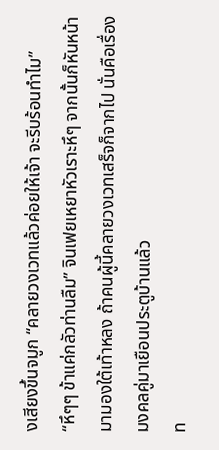งเสียงขึ้นจมูก “คลายวงเวทแล้วค่อยให้เจ้า จะรีบร้อนทำไม”
“หึๆๆ ข้าแค่กลัวท่านลืม” จินเฟยเหยาหัวเราะหึๆ จากนั้นก็หันหน้ามามองใต้เท้าหลง ถ้าคนผู้นี้คลายวงเวทเสร็จก็จากไป นั่นคือเรื่องมงคลคู่มาเยือนประตูบ้านแล้ว
ท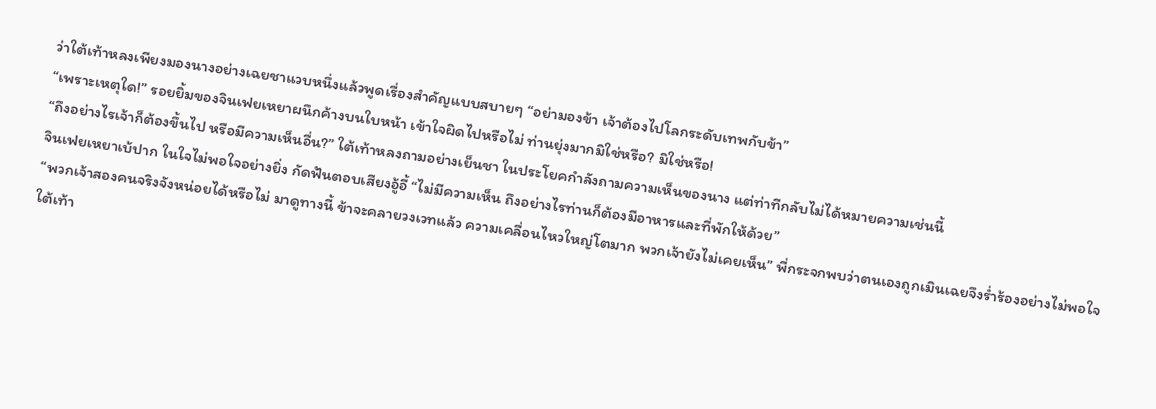ว่าใต้เท้าหลงเพียงมองนางอย่างเฉยชาแวบหนึ่งแล้วพูดเรื่องสำคัญแบบสบายๆ “อย่ามองข้า เจ้าต้องไปโลกระดับเทพกับข้า”
“เพราะเหตุใด!” รอยยิ้มของจินเฟยเหยาผนึกค้างบนใบหน้า เข้าใจผิดไปหรือไม่ ท่านยุ่งมากมิใช่หรือ? มิใช่หรือ!
“ถึงอย่างไรเจ้าก็ต้องขึ้นไป หรือมีความเห็นอื่น?” ใต้เท้าหลงถามอย่างเย็นชา ในประโยคกำลังถามความเห็นของนาง แต่ท่าทีกลับไม่ได้หมายความเช่นนี้
จินเฟยเหยาเบ้ปาก ในใจไม่พอใจอย่างยิ่ง กัดฟันตอบเสียงอู้อี้ “ไม่มีความเห็น ถึงอย่างไรท่านก็ต้องมีอาหารและที่พักให้ด้วย”
“พวกเจ้าสองคนจริงจังหน่อยได้หรือไม่ มาดูทางนี้ ข้าจะคลายวงเวทแล้ว ความเคลื่อนไหวใหญ่โตมาก พวกเจ้ายังไม่เคยเห็น” พี่กระจกพบว่าตนเองถูกเมินเฉยจึงร่ำร้องอย่างไม่พอใจ
ใต้เท้า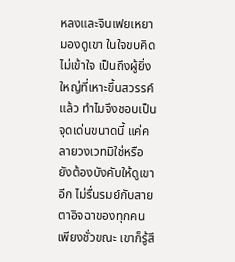หลงและจินเฟยเหยามองดูเขา ในใจขบคิดไม่เข้าใจ เป็นถึงผู้ยิ่งใหญ่ที่เหาะขึ้นสวรรค์แล้ว ทำไมจึงชอบเป็นจุดเด่นขนาดนี้ แค่คลายวงเวทมิใช่หรือ ยังต้องบังคับให้ดูเขาอีก ไม่รื่นรมย์กับสายตาอิจฉาของทุกคนเพียงชั่วขณะ เขาก็รู้สึ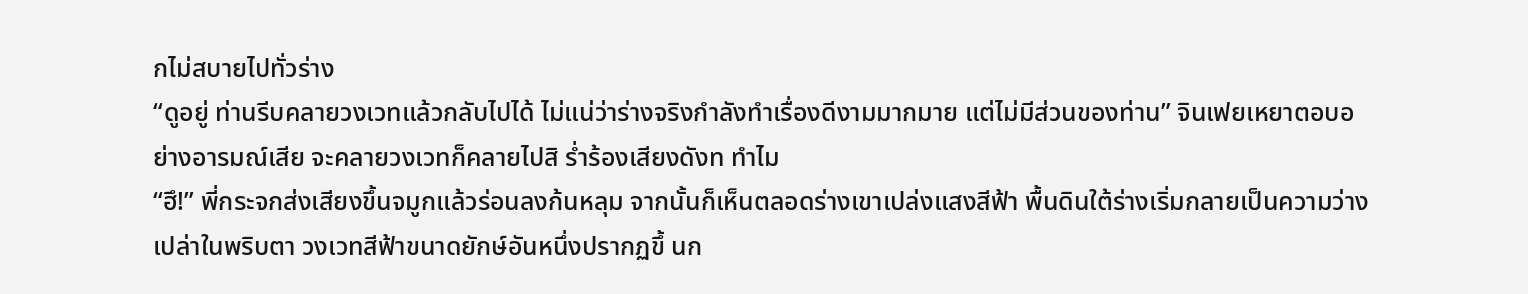กไม่สบายไปทั่วร่าง
“ดูอยู่ ท่านรีบคลายวงเวทแล้วกลับไปได้ ไม่แน่ว่าร่างจริงกำลังทำเรื่องดีงามมากมาย แต่ไม่มีส่วนของท่าน” จินเฟยเหยาตอบอย่างอารมณ์เสีย จะคลายวงเวทก็คลายไปสิ ร่ำร้องเสียงดังท ทำไม
“ฮึ!” พี่กระจกส่งเสียงขึ้นจมูกแล้วร่อนลงก้นหลุม จากนั้นก็เห็นตลอดร่างเขาเปล่งแสงสีฟ้า พื้นดินใต้ร่างเริ่มกลายเป็นความว่างเปล่าในพริบตา วงเวทสีฟ้าขนาดยักษ์อันหนึ่งปรากฏขึ้ นก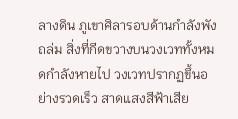ลางดิน ภูเขาศิลารอบด้านกำลังพังถล่ม สิ่งที่กีดขวางบนวงเวททั้งหมดกำลังหายไป วงเวทปรากฏขึ้นอย่างรวดเร็ว สาดแสงสีฟ้าเสีย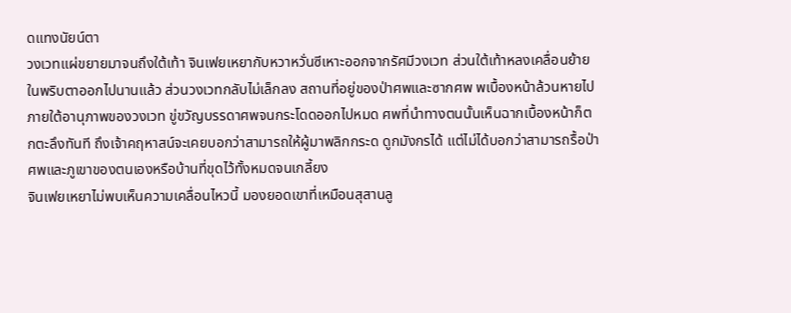ดแทงนัยน์ตา
วงเวทแผ่ขยายมาจนถึงใต้เท้า จินเฟยเหยากับหวาหวั่นซีเหาะออกจากรัศมีวงเวท ส่วนใต้เท้าหลงเคลื่อนย้ายในพริบตาออกไปนานแล้ว ส่วนวงเวทกลับไม่เล็กลง สถานที่อยู่ของป่าศพและซากศพ พเบื้องหน้าล้วนหายไปภายใต้อานุภาพของวงเวท ขู่ขวัญบรรดาศพจนกระโดดออกไปหมด ศพที่นำทางตนนั้นเห็นฉากเบื้องหน้าก็ตกตะลึงทันที ถึงเจ้าคฤหาสน์จะเคยบอกว่าสามารถให้ผู้มาพลิกกระด ดูกมังกรได้ แต่ไม่ได้บอกว่าสามารถรื้อป่าศพและภูเขาของตนเองหรือบ้านที่ขุดไว้ทั้งหมดจนเกลี้ยง
จินเฟยเหยาไม่พบเห็นความเคลื่อนไหวนี้ มองยอดเขาที่เหมือนสุสานลู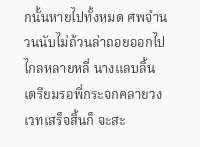กนั้นหายไปทั้งหมด ศพจำนวนนับไม่ถ้วนล่าถอยออกไปไกลหลายหลี่ นางแลบลิ้น เตรียมรอพี่กระจกคลายวงเวทเสร็จสิ้นก็ จะสะ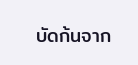บัดก้นจาก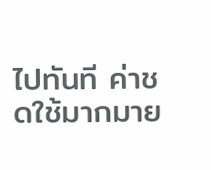ไปทันที ค่าชดใช้มากมาย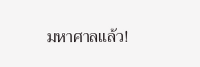มหาศาลแล้ว!